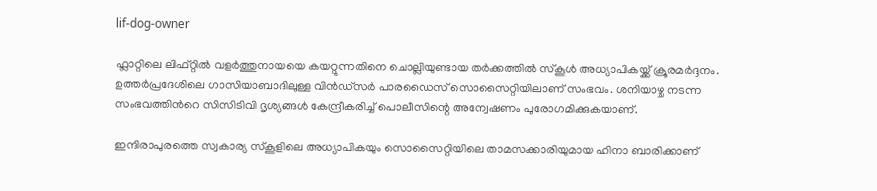lif-dog-owner

ഫ്ലാറ്റിലെ ലിഫ്റ്റിൽ വളർത്തുനായയെ കയറ്റുന്നതിനെ ചൊല്ലിയുണ്ടായ തർക്കത്തിൽ സ്കൂൾ അധ്യാപികയ്ക്ക് ക്രൂരമർദ്ദനം. ഉത്തർപ്രദേശിലെ ഗാസിയാബാദിലുള്ള വിൻഡ്‌സർ പാരഡൈസ് സൊസൈറ്റിയിലാണ് സംഭവം. ശനിയാഴ്ച നടന്ന സംഭവത്തിന്‍റെ സിസിടിവി ദൃശ്യങ്ങൾ കേന്ദ്രീകരിച്ച് പൊലീസിന്റെ അന്വേഷണം പുരോഗമിക്കുകയാണ്.

ഇന്ദിരാപുരത്തെ സ്വകാര്യ സ്‌കൂളിലെ അധ്യാപികയും സൊസൈറ്റിയിലെ താമസക്കാരിയുമായ ഹിനാ ബാരിക്കാണ്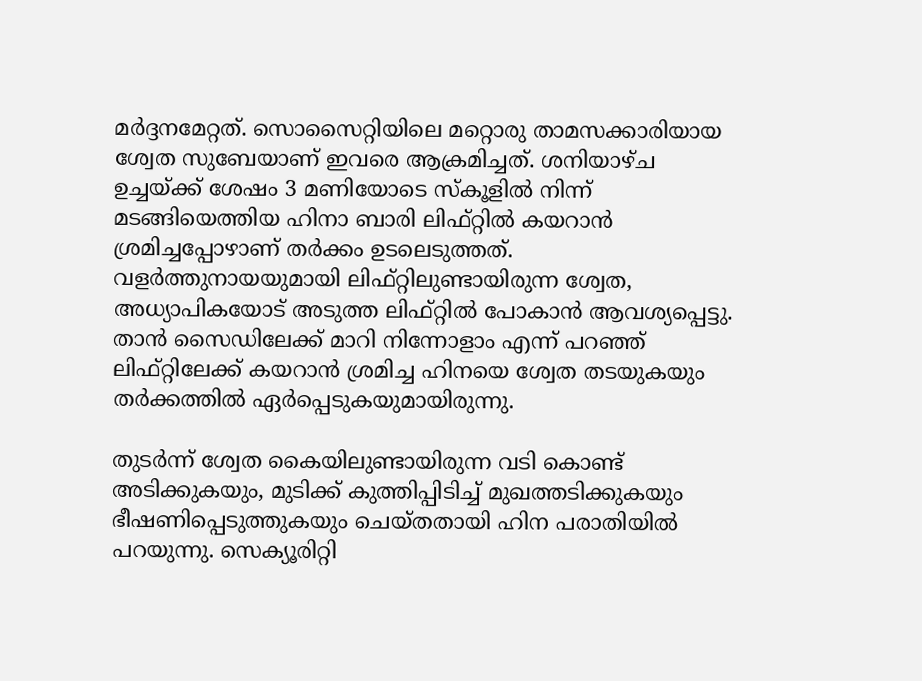മർദ്ദനമേറ്റത്. സൊസൈറ്റിയിലെ മറ്റൊരു താമസക്കാരിയായ ശ്വേത സുബേയാണ് ഇവരെ ആക്രമിച്ചത്. ശനിയാഴ്ച ഉച്ചയ്ക്ക് ശേഷം 3 മണിയോടെ സ്‌കൂളിൽ നിന്ന് മടങ്ങിയെത്തിയ ഹിനാ ബാരി ലിഫ്റ്റിൽ കയറാൻ ശ്രമിച്ചപ്പോഴാണ് തർക്കം ഉടലെടുത്തത്. വളർത്തുനായയുമായി ലിഫ്റ്റിലുണ്ടായിരുന്ന ശ്വേത, അധ്യാപികയോട് അടുത്ത ലിഫ്റ്റിൽ പോകാൻ ആവശ്യപ്പെട്ടു. താൻ സൈഡിലേക്ക് മാറി നിന്നോളാം എന്ന് പറഞ്ഞ് ലിഫ്റ്റിലേക്ക് കയറാൻ ശ്രമിച്ച ഹിനയെ ശ്വേത തടയുകയും തർക്കത്തിൽ ഏർപ്പെടുകയുമായിരുന്നു.

തുടർന്ന് ശ്വേത കൈയിലുണ്ടായിരുന്ന വടി കൊണ്ട് അടിക്കുകയും, മുടിക്ക് കുത്തിപ്പിടിച്ച് മുഖത്തടിക്കുകയും ഭീഷണിപ്പെടുത്തുകയും ചെയ്തതായി ഹിന പരാതിയിൽ പറയുന്നു. സെക്യൂരിറ്റി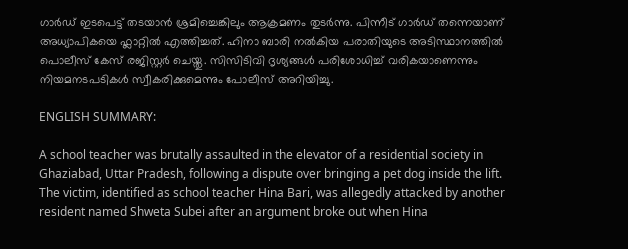ഗാർഡ് ഇടപെട്ട് തടയാൻ ശ്രമിച്ചെങ്കിലും ആക്രമണം തുടർന്നു. പിന്നീട് ഗാർഡ് തന്നെയാണ് അധ്യാപികയെ ഫ്ലാറ്റിൽ എത്തിച്ചത്. ഹിനാ ബാരി നൽകിയ പരാതിയുടെ അടിസ്ഥാനത്തിൽ പൊലീസ് കേസ് രജിസ്റ്റർ ചെയ്തു. സിസിടിവി ദൃശ്യങ്ങൾ പരിശോധിച്ച് വരികയാണെന്നും നിയമനടപടികൾ സ്വീകരിക്കുമെന്നും പോലീസ് അറിയിച്ചു.

ENGLISH SUMMARY:

A school teacher was brutally assaulted in the elevator of a residential society in Ghaziabad, Uttar Pradesh, following a dispute over bringing a pet dog inside the lift. The victim, identified as school teacher Hina Bari, was allegedly attacked by another resident named Shweta Subei after an argument broke out when Hina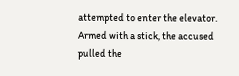attempted to enter the elevator. Armed with a stick, the accused pulled the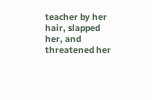teacher by her hair, slapped her, and threatened her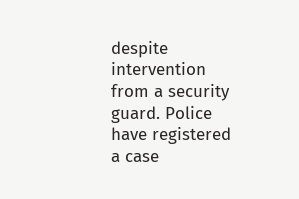despite intervention from a security guard. Police have registered a case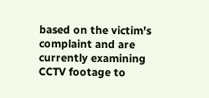based on the victim's complaint and are currently examining CCTV footage to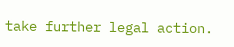take further legal action.